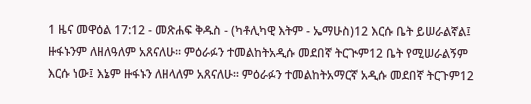1 ዜና መዋዕል 17:12 - መጽሐፍ ቅዱስ - (ካቶሊካዊ እትም - ኤማሁስ)12 እርሱ ቤት ይሠራልኛል፤ ዙፋኑንም ለዘለዓለም አጸናለሁ። ምዕራፉን ተመልከትአዲሱ መደበኛ ትርጒም12 ቤት የሚሠራልኝም እርሱ ነው፤ እኔም ዙፋኑን ለዘላለም አጸናለሁ። ምዕራፉን ተመልከትአማርኛ አዲሱ መደበኛ ትርጉም12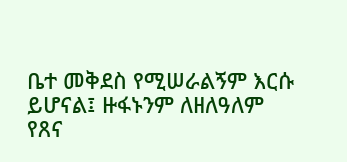ቤተ መቅደስ የሚሠራልኝም እርሱ ይሆናል፤ ዙፋኑንም ለዘለዓለም የጸና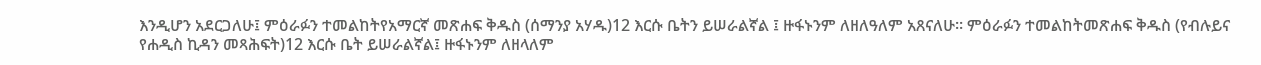እንዲሆን አደርጋለሁ፤ ምዕራፉን ተመልከትየአማርኛ መጽሐፍ ቅዱስ (ሰማንያ አሃዱ)12 እርሱ ቤትን ይሠራልኛል ፤ ዙፋኑንም ለዘለዓለም አጸናለሁ። ምዕራፉን ተመልከትመጽሐፍ ቅዱስ (የብሉይና የሐዲስ ኪዳን መጻሕፍት)12 እርሱ ቤት ይሠራልኛል፤ ዙፋኑንም ለዘላለም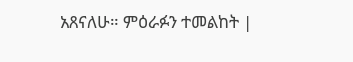አጸናለሁ። ምዕራፉን ተመልከት |